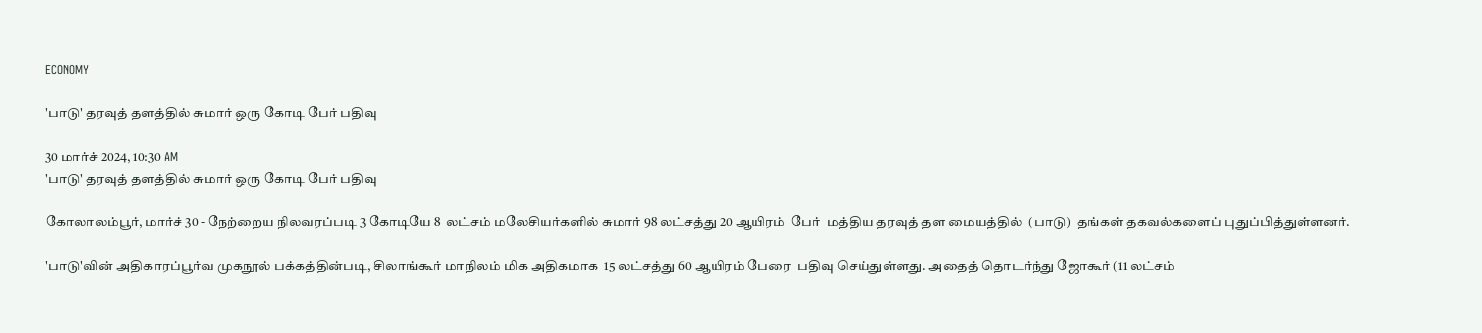ECONOMY

'பாடு' தரவுத் தளத்தில் சுமார் ஒரு கோடி பேர் பதிவு

30 மார்ச் 2024, 10:30 AM
'பாடு' தரவுத் தளத்தில் சுமார் ஒரு கோடி பேர் பதிவு

கோலாலம்பூர், மார்ச் 30 - நேற்றைய நிலவரப்படி 3 கோடியே 8  லட்சம் மலேசியர்களில் சுமார் 98 லட்சத்து 20 ஆயிரம்  பேர்  மத்திய தரவுத் தள மையத்தில்  (பாடு)  தங்கள் தகவல்களைப் புதுப்பித்துள்ளனர்.

'பாடு'வின் அதிகாரப்பூர்வ முகநூல் பக்கத்தின்படி, சிலாங்கூர் மாநிலம் மிக அதிகமாக  15 லட்சத்து 60 ஆயிரம் பேரை  பதிவு செய்துள்ளது. அதைத் தொடர்ந்து ஜோகூர் (11 லட்சம்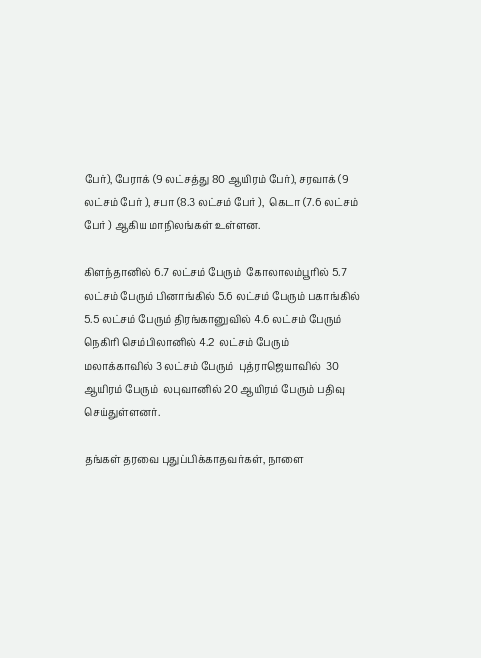பேர்), பேராக் (9 லட்சத்து 80 ஆயிரம் பேர்), சரவாக் (9 லட்சம் பேர் ), சபா (8.3 லட்சம் பேர் ),  கெடா (7.6 லட்சம் பேர் ) ஆகிய மாநிலங்கள் உள்ளன.

கிளந்தானில் 6.7 லட்சம் பேரும்  கோலாலம்பூரில் 5.7 லட்சம் பேரும் பினாங்கில் 5.6 லட்சம் பேரும் பகாங்கில் 5.5 லட்சம் பேரும் திரங்கானுவில் 4.6 லட்சம் பேரும் நெகிரி செம்பிலானில் 4.2  லட்சம் பேரும்  மலாக்காவில் 3 லட்சம் பேரும்  புத்ராஜெயாவில்  30 ஆயிரம் பேரும்  லபுவானில் 20 ஆயிரம் பேரும் பதிவு செய்துள்ளனர்.

தங்கள் தரவை புதுப்பிக்காதவர்கள், நாளை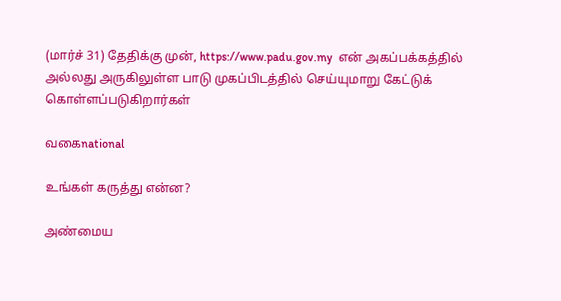(மார்ச் 31) தேதிக்கு முன், https://www.padu.gov.my  என் அகப்பக்கத்தில் அல்லது அருகிலுள்ள பாடு முகப்பிடத்தில் செய்யுமாறு கேட்டுக் கொள்ளப்படுகிறார்கள்

வகைnational

உங்கள் கருத்து என்ன?

அண்மைய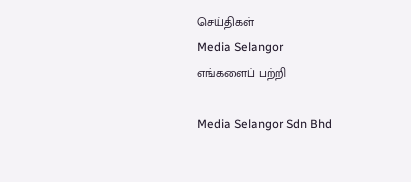செய்திகள்
Media Selangor
எங்களைப் பற்றி

Media Selangor Sdn Bhd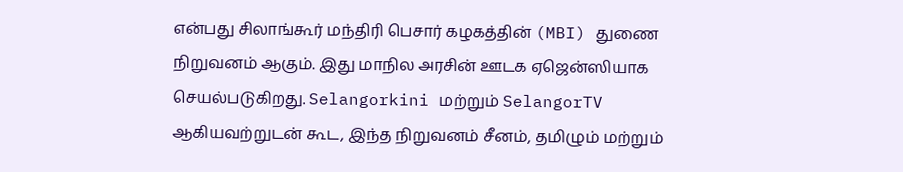என்பது சிலாங்கூர் மந்திரி பெசார் கழகத்தின் (MBI) துணை நிறுவனம் ஆகும். இது மாநில அரசின் ஊடக ஏஜென்ஸியாக செயல்படுகிறது. Selangorkini மற்றும் SelangorTV ஆகியவற்றுடன் கூட, இந்த நிறுவனம் சீனம், தமிழும் மற்றும்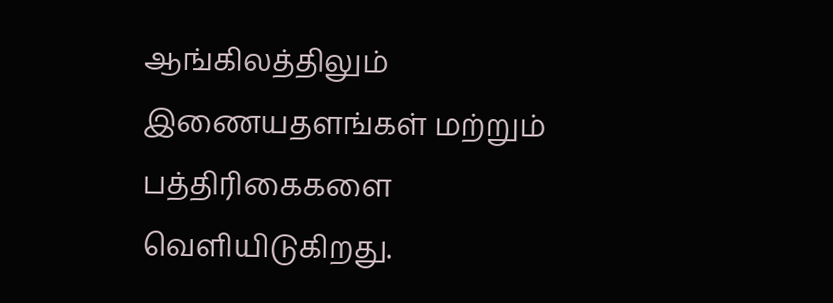ஆங்கிலத்திலும் இணையதளங்கள் மற்றும் பத்திரிகைகளை வெளியிடுகிறது.